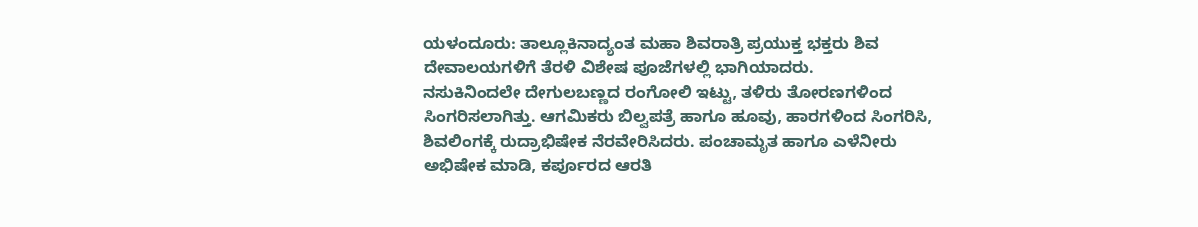ಯಳಂದೂರು: ತಾಲ್ಲೂಕಿನಾದ್ಯಂತ ಮಹಾ ಶಿವರಾತ್ರಿ ಪ್ರಯುಕ್ತ ಭಕ್ತರು ಶಿವ ದೇವಾಲಯಗಳಿಗೆ ತೆರಳಿ ವಿಶೇಷ ಪೂಜೆಗಳಲ್ಲಿ ಭಾಗಿಯಾದರು.
ನಸುಕಿನಿಂದಲೇ ದೇಗುಲಬಣ್ಣದ ರಂಗೋಲಿ ಇಟ್ಟು, ತಳಿರು ತೋರಣಗಳಿಂದ ಸಿಂಗರಿಸಲಾಗಿತ್ತು. ಆಗಮಿಕರು ಬಿಲ್ವಪತ್ರೆ ಹಾಗೂ ಹೂವು, ಹಾರಗಳಿಂದ ಸಿಂಗರಿಸಿ, ಶಿವಲಿಂಗಕ್ಕೆ ರುದ್ರಾಭಿಷೇಕ ನೆರವೇರಿಸಿದರು. ಪಂಚಾಮೃತ ಹಾಗೂ ಎಳೆನೀರು ಅಭಿಷೇಕ ಮಾಡಿ, ಕರ್ಪೂರದ ಆರತಿ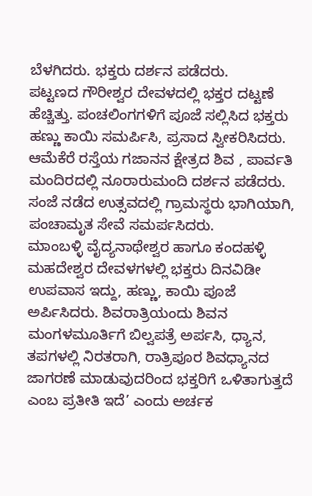ಬೆಳಗಿದರು. ಭಕ್ತರು ದರ್ಶನ ಪಡೆದರು.
ಪಟ್ಟಣದ ಗೌರೀಶ್ವರ ದೇವಳದಲ್ಲಿ ಭಕ್ತರ ದಟ್ಟಣೆ ಹೆಚ್ಚಿತ್ತು. ಪಂಚಲಿಂಗಗಳಿಗೆ ಪೂಜೆ ಸಲ್ಲಿಸಿದ ಭಕ್ತರು ಹಣ್ಣು ಕಾಯಿ ಸಮರ್ಪಿಸಿ, ಪ್ರಸಾದ ಸ್ವೀಕರಿಸಿದರು. ಆಮೆಕೆರೆ ರಸ್ತೆಯ ಗಜಾನನ ಕ್ಷೇತ್ರದ ಶಿವ , ಪಾರ್ವತಿ ಮಂದಿರದಲ್ಲಿ ನೂರಾರುಮಂದಿ ದರ್ಶನ ಪಡೆದರು. ಸಂಜೆ ನಡೆದ ಉತ್ಸವದಲ್ಲಿ ಗ್ರಾಮಸ್ಥರು ಭಾಗಿಯಾಗಿ, ಪಂಚಾಮೃತ ಸೇವೆ ಸಮರ್ಪಸಿದರು.
ಮಾಂಬಳ್ಳಿ ವೈದ್ಯನಾಥೇಶ್ವರ ಹಾಗೂ ಕಂದಹಳ್ಳಿ ಮಹದೇಶ್ವರ ದೇವಳಗಳಲ್ಲಿ ಭಕ್ತರು ದಿನವಿಡೀ ಉಪವಾಸ ಇದ್ದು, ಹಣ್ಣು, ಕಾಯಿ ಪೂಜೆ ಅರ್ಪಿಸಿದರು. ಶಿವರಾತ್ರಿಯಂದು ಶಿವನ ಮಂಗಳಮೂರ್ತಿಗೆ ಬಿಲ್ವಪತ್ರೆ ಅರ್ಪಸಿ, ಧ್ಯಾನ, ತಪಗಳಲ್ಲಿ ನಿರತರಾಗಿ, ರಾತ್ರಿಪೂರ ಶಿವಧ್ಯಾನದ ಜಾಗರಣೆ ಮಾಡುವುದರಿಂದ ಭಕ್ತರಿಗೆ ಒಳಿತಾಗುತ್ತದೆ ಎಂಬ ಪ್ರತೀತಿ ಇದೆ’ ಎಂದು ಅರ್ಚಕ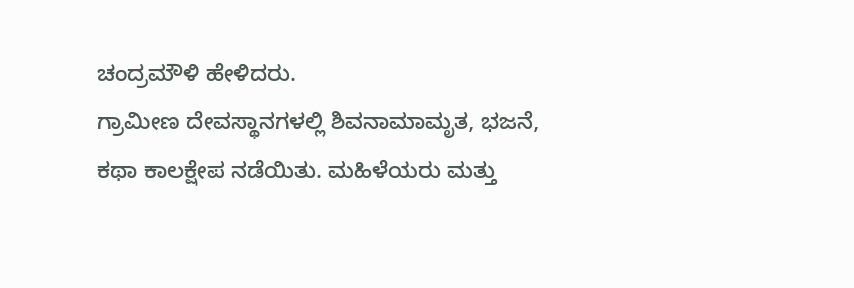ಚಂದ್ರಮೌಳಿ ಹೇಳಿದರು.
ಗ್ರಾಮೀಣ ದೇವಸ್ಥಾನಗಳಲ್ಲಿ ಶಿವನಾಮಾಮೃತ, ಭಜನೆ, ಕಥಾ ಕಾಲಕ್ಷೇಪ ನಡೆಯಿತು. ಮಹಿಳೆಯರು ಮತ್ತು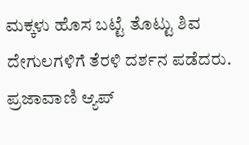ಮಕ್ಕಳು ಹೊಸ ಬಟ್ಟೆ ತೊಟ್ಟು ಶಿವ ದೇಗುಲಗಳಿಗೆ ತೆರಳಿ ದರ್ಶನ ಪಡೆದರು.
ಪ್ರಜಾವಾಣಿ ಆ್ಯಪ್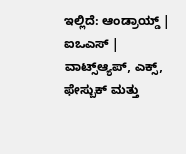ಇಲ್ಲಿದೆ: ಆಂಡ್ರಾಯ್ಡ್ | ಐಒಎಸ್ | ವಾಟ್ಸ್ಆ್ಯಪ್, ಎಕ್ಸ್, ಫೇಸ್ಬುಕ್ ಮತ್ತು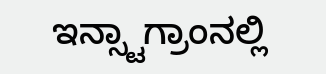ಇನ್ಸ್ಟಾಗ್ರಾಂನಲ್ಲಿ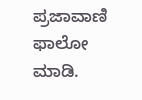ಪ್ರಜಾವಾಣಿ ಫಾಲೋ ಮಾಡಿ.